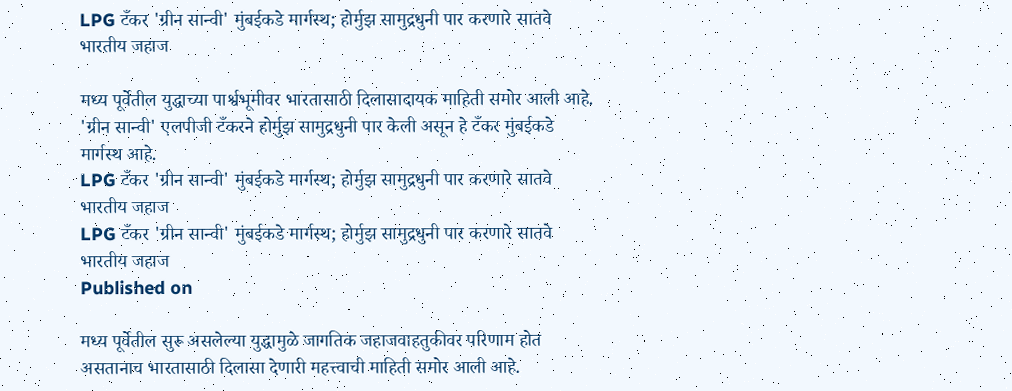LPG टँकर 'ग्रीन सान्वी' मुंबईकडे मार्गस्थ; होर्मुझ सामुद्रधुनी पार करणारे सातवे भारतीय जहाज

मध्य पूर्वेतील युद्धाच्या पार्श्वभूमीवर भारतासाठी दिलासादायक माहिती समोर आली आहे. 'ग्रीन सान्वी' एलपीजी टँकरने होर्मुझ सामुद्रधुनी पार केली असून हे टँकर मुंबईकडे मार्गस्थ आहे.
LPG टँकर 'ग्रीन सान्वी' मुंबईकडे मार्गस्थ; होर्मुझ सामुद्रधुनी पार करणारे सातवे भारतीय जहाज
LPG टँकर 'ग्रीन सान्वी' मुंबईकडे मार्गस्थ; होर्मुझ सामुद्रधुनी पार करणारे सातवे भारतीय जहाज
Published on

मध्य पूर्वेतील सुरू असलेल्या युद्धामुळे जागतिक जहाजवाहतुकीवर परिणाम होत असतानाच भारतासाठी दिलासा देणारी महत्त्वाची माहिती समोर आली आहे.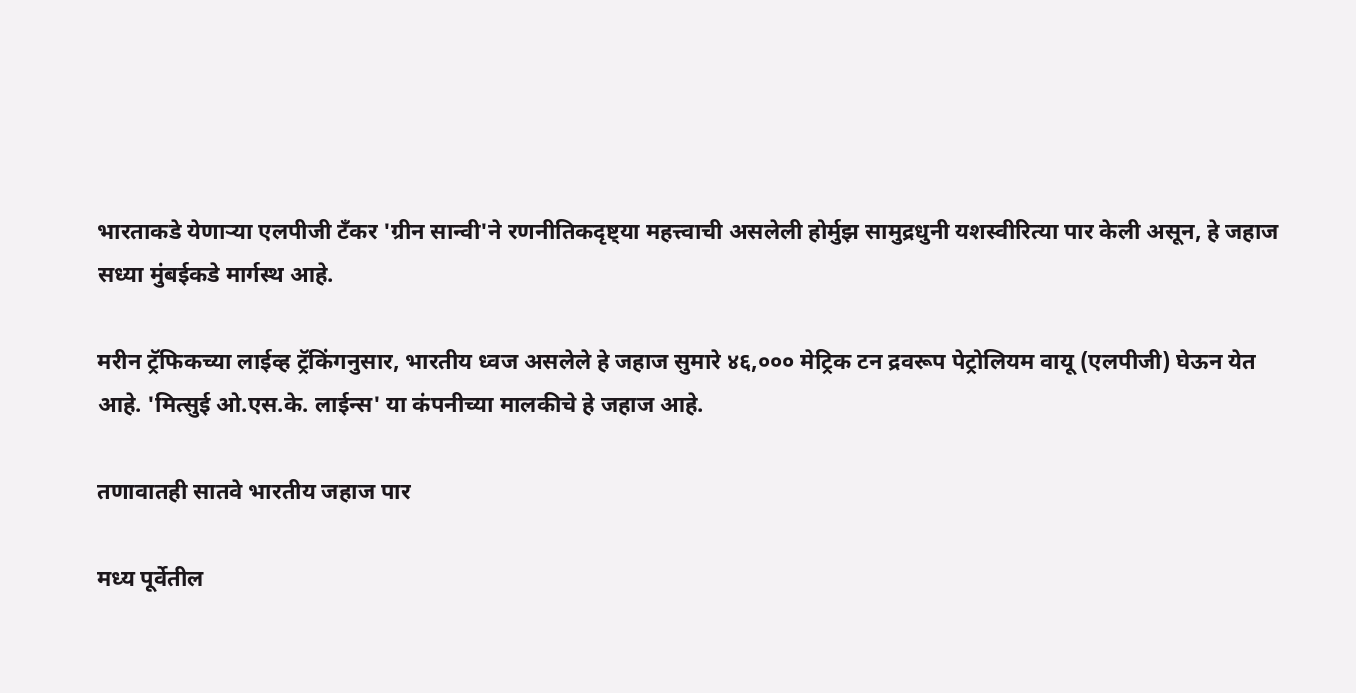भारताकडे येणाऱ्या एलपीजी टँकर 'ग्रीन सान्वी'ने रणनीतिकदृष्ट्या महत्त्वाची असलेली होर्मुझ सामुद्रधुनी यशस्वीरित्या पार केली असून, हे जहाज सध्या मुंबईकडे मार्गस्थ आहे.

मरीन ट्रॅफिकच्या लाईव्ह ट्रॅकिंगनुसार, भारतीय ध्वज असलेले हे जहाज सुमारे ४६,००० मेट्रिक टन द्रवरूप पेट्रोलियम वायू (एलपीजी) घेऊन येत आहे. 'मित्सुई ओ.एस.के. लाईन्स' या कंपनीच्या मालकीचे हे जहाज आहे.

तणावातही सातवे भारतीय जहाज पार

मध्य पूर्वेतील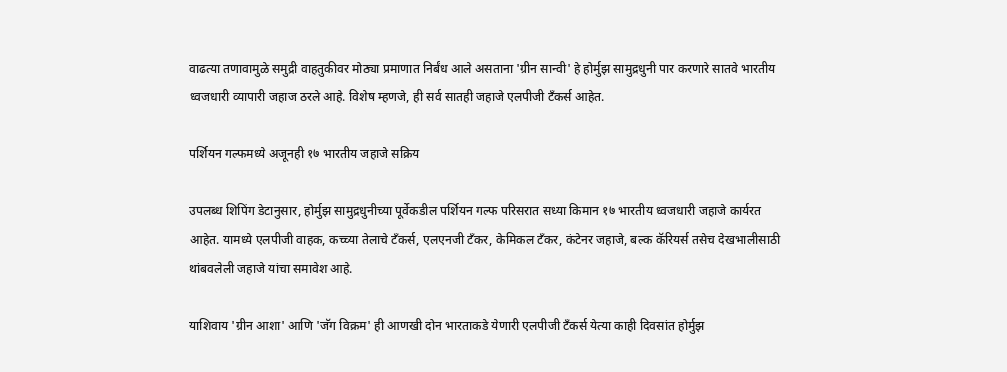वाढत्या तणावामुळे समुद्री वाहतुकीवर मोठ्या प्रमाणात निर्बंध आले असताना 'ग्रीन सान्वी' हे होर्मुझ सामुद्रधुनी पार करणारे सातवे भारतीय ध्वजधारी व्यापारी जहाज ठरले आहे. विशेष म्हणजे, ही सर्व सातही जहाजे एलपीजी टँकर्स आहेत.

पर्शियन गल्फमध्ये अजूनही १७ भारतीय जहाजे सक्रिय

उपलब्ध शिपिंग डेटानुसार, होर्मुझ सामुद्रधुनीच्या पूर्वेकडील पर्शियन गल्फ परिसरात सध्या किमान १७ भारतीय ध्वजधारी जहाजे कार्यरत आहेत. यामध्ये एलपीजी वाहक, कच्च्या तेलाचे टँकर्स, एलएनजी टँकर, केमिकल टँकर, कंटेनर जहाजे, बल्क कॅरियर्स तसेच देखभालीसाठी थांबवलेली जहाजे यांचा समावेश आहे.

याशिवाय 'ग्रीन आशा' आणि 'जॅग विक्रम' ही आणखी दोन भारताकडे येणारी एलपीजी टँकर्स येत्या काही दिवसांत होर्मुझ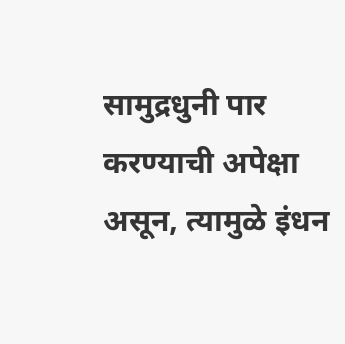सामुद्रधुनी पार करण्याची अपेक्षा असून, त्यामुळे इंधन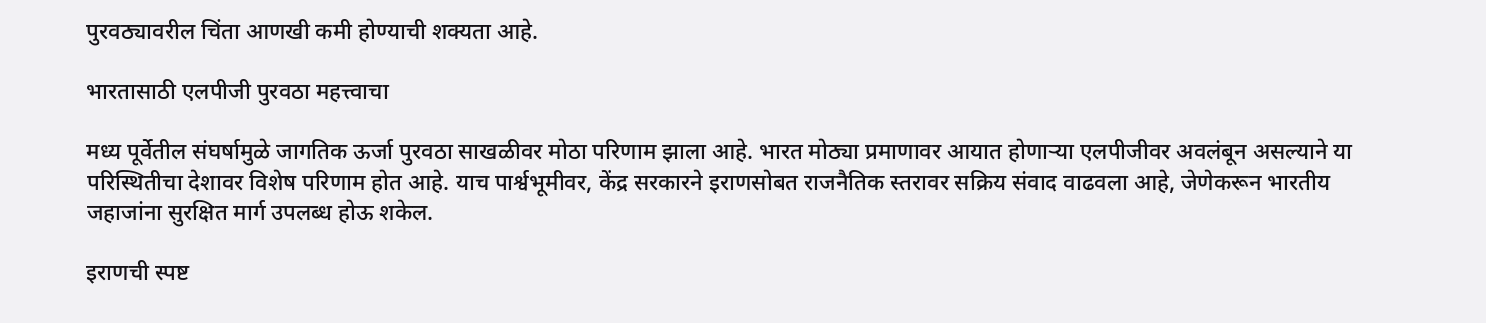पुरवठ्यावरील चिंता आणखी कमी होण्याची शक्यता आहे.

भारतासाठी एलपीजी पुरवठा महत्त्वाचा

मध्य पूर्वेतील संघर्षामुळे जागतिक ऊर्जा पुरवठा साखळीवर मोठा परिणाम झाला आहे. भारत मोठ्या प्रमाणावर आयात होणाऱ्या एलपीजीवर अवलंबून असल्याने या परिस्थितीचा देशावर विशेष परिणाम होत आहे. याच पार्श्वभूमीवर, केंद्र सरकारने इराणसोबत राजनैतिक स्तरावर सक्रिय संवाद वाढवला आहे, जेणेकरून भारतीय जहाजांना सुरक्षित मार्ग उपलब्ध होऊ शकेल.

इराणची स्पष्ट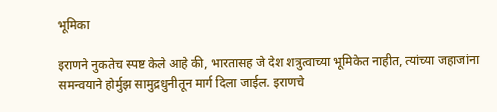भूमिका

इराणने नुकतेच स्पष्ट केले आहे की, भारतासह जे देश शत्रुत्वाच्या भूमिकेत नाहीत, त्यांच्या जहाजांना समन्वयाने होर्मुझ सामुद्रधुनीतून मार्ग दिला जाईल. इराणचे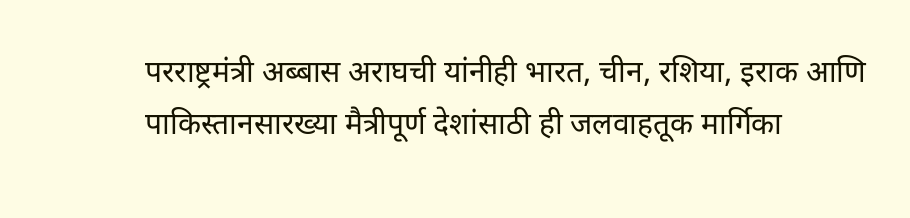परराष्ट्रमंत्री अब्बास अराघची यांनीही भारत, चीन, रशिया, इराक आणि पाकिस्तानसारख्या मैत्रीपूर्ण देशांसाठी ही जलवाहतूक मार्गिका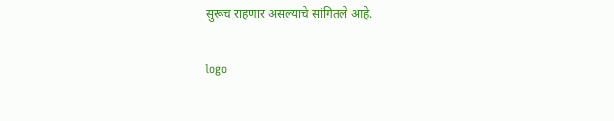सुरूच राहणार असल्याचे सांगितले आहे.

logo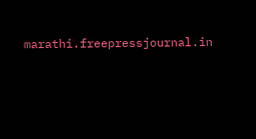marathi.freepressjournal.in